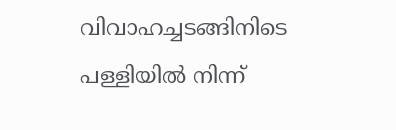വിവാഹച്ചടങ്ങിനിടെ പള്ളിയില്‍ നിന്ന്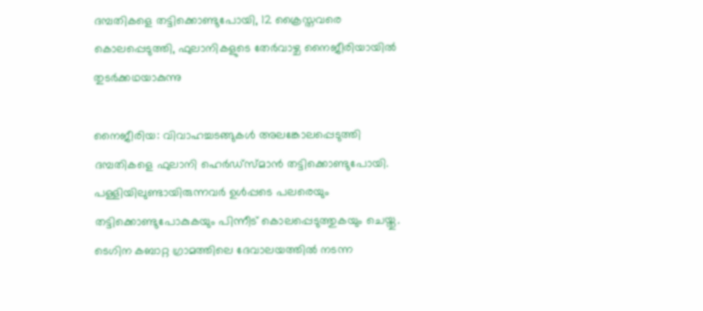ദമ്പതികളെ തട്ടിക്കൊണ്ടുപോയി, 12 ക്രൈസ്തവരെ കൊലപ്പെടുത്തി, ഫുലാനികളുടെ തേര്‍വാഴ്ച നൈജീരിയായില്‍ തുടര്‍ക്കഥയാകുന്നു

നൈജീരിയ: വിവാഹച്ചടങ്ങുകള്‍ അലങ്കോലപ്പെടുത്തി ദമ്പതികളെ ഫുലാനി ഹെര്‍ഡ്‌സ്മാന്‍ തട്ടിക്കൊണ്ടുപോയി. പള്ളിയിലുണ്ടായിരുന്നവര്‍ ഉള്‍പ്പടെ പലരെയും തട്ടിക്കൊണ്ടുപോകുകയും പിന്നീട് കൊലപ്പെടുത്തുകയും ചെയ്തു. ടെഗിന കബാറ്റ ഗ്രാമത്തിലെ ദേവാലയത്തില്‍ നടന്ന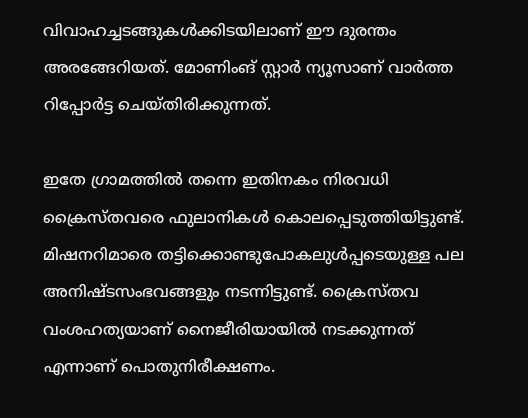വിവാഹച്ചടങ്ങുകള്‍ക്കിടയിലാണ് ഈ ദുരന്തം അരങ്ങേറിയത്. മോണിംങ് സ്റ്റാര്‍ ന്യൂസാണ് വാര്‍ത്ത റിപ്പോര്‍ട്ട ചെയ്തിരിക്കുന്നത്.

ഇതേ ഗ്രാമത്തില്‍ തന്നെ ഇതിനകം നിരവധി ക്രൈസ്തവരെ ഫുലാനികള്‍ കൊലപ്പെടുത്തിയിട്ടുണ്ട്. മിഷനറിമാരെ തട്ടിക്കൊണ്ടുപോകലുള്‍പ്പടെയുള്ള പല അനിഷ്ടസംഭവങ്ങളും നടന്നിട്ടുണ്ട്. ക്രൈസ്തവ വംശഹത്യയാണ് നൈജീരിയായില്‍ നടക്കുന്നത് എന്നാണ് പൊതുനിരീക്ഷണം.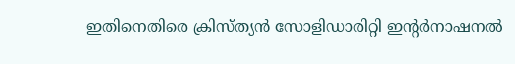ഇതിനെതിരെ ക്രിസ്ത്യന്‍ സോളിഡാരിറ്റി ഇന്റര്‍നാഷനല്‍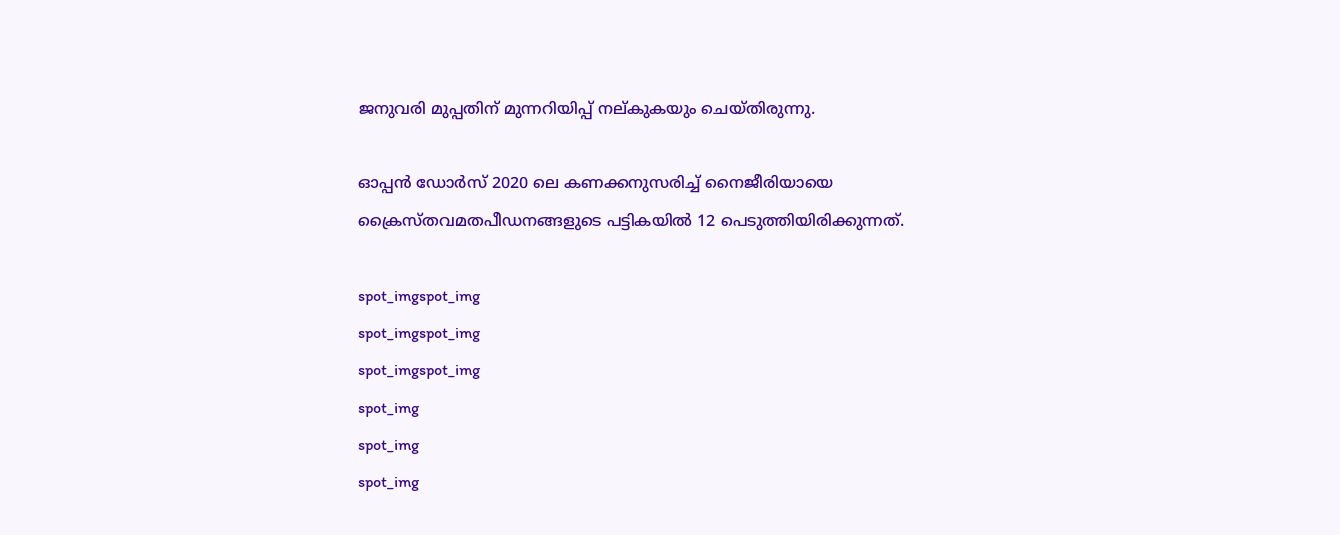ജനുവരി മുപ്പതിന് മുന്നറിയിപ്പ് നല്കുകയും ചെയ്തിരുന്നു.

ഓപ്പന്‍ ഡോര്‍സ് 2020 ലെ കണക്കനുസരിച്ച് നൈജീരിയായെ ക്രൈസ്തവമതപീഡനങ്ങളുടെ പട്ടികയില്‍ 12 പെടുത്തിയിരിക്കുന്നത്.

spot_imgspot_img
spot_imgspot_img
spot_imgspot_img
spot_img
spot_img
spot_img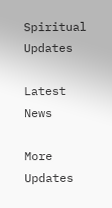Spiritual Updates

Latest News

More Updates